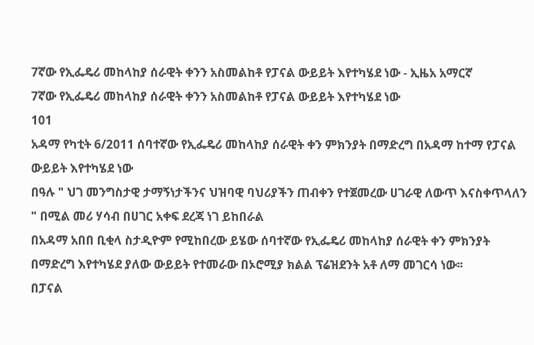7ኛው የኢፌዴሪ መከላከያ ሰራዊት ቀንን አስመልከቶ የፓናል ውይይት እየተካሄደ ነው - ኢዜአ አማርኛ
7ኛው የኢፌዴሪ መከላከያ ሰራዊት ቀንን አስመልከቶ የፓናል ውይይት እየተካሄደ ነው
101
አዳማ የካቲት 6/2011 ሰባተኛው የኢፌዴሪ መከላከያ ሰራዊት ቀን ምክንያት በማድረግ በአዳማ ከተማ የፓናል ውይይት እየተካሄደ ነው
በዓሉ " ህገ መንግስታዊ ታማኝነታችንና ህዝባዊ ባህሪያችን ጠብቀን የተጀመረው ሀገራዊ ለውጥ እናስቀጥላለን " በሚል መሪ ሃሳብ በሀገር አቀፍ ደረጃ ነገ ይከበራል
በአዳማ አበበ ቢቂላ ስታዲዮም የሚከበረው ይሄው ሰባተኛው የኢፌዴሪ መከላከያ ሰራዊት ቀን ምክንያት በማድረግ እየተካሄደ ያለው ውይይት የተመራው በኦሮሚያ ክልል ፕሬዝደንት አቶ ለማ መገርሳ ነው፡፡
በፓናል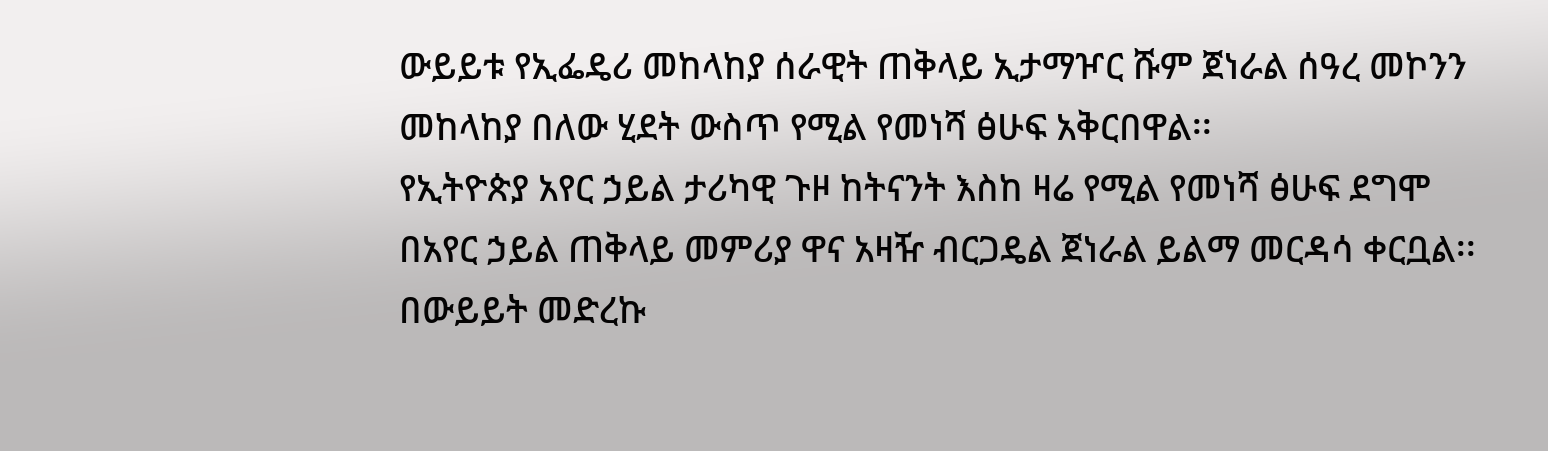ውይይቱ የኢፌዴሪ መከላከያ ሰራዊት ጠቅላይ ኢታማዦር ሹም ጀነራል ሰዓረ መኮንን መከላከያ በለው ሂደት ውስጥ የሚል የመነሻ ፅሁፍ አቅርበዋል፡፡
የኢትዮጵያ አየር ኃይል ታሪካዊ ጉዞ ከትናንት እስከ ዛሬ የሚል የመነሻ ፅሁፍ ደግሞ በአየር ኃይል ጠቅላይ መምሪያ ዋና አዛዥ ብርጋዴል ጀነራል ይልማ መርዳሳ ቀርቧል፡፡
በውይይት መድረኩ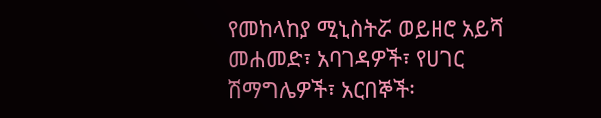የመከላከያ ሚኒስትሯ ወይዘሮ አይሻ መሐመድ፣ አባገዳዎች፣ የሀገር ሽማግሌዎች፣ አርበኞች፡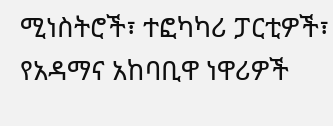ሚነስትሮች፣ ተፎካካሪ ፓርቲዎች፣ የአዳማና አከባቢዋ ነዋሪዎች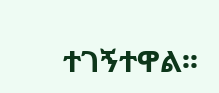ተገኝተዋል፡፡